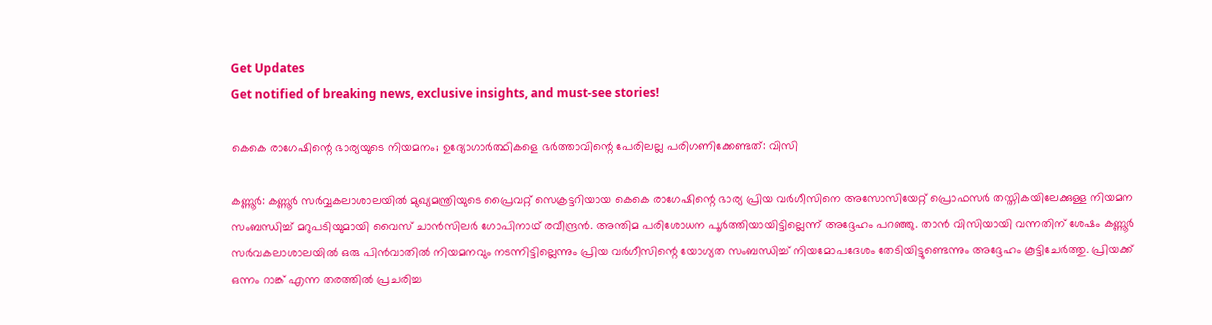Get Updates
Get notified of breaking news, exclusive insights, and must-see stories!

കെകെ രാഗേഷിന്റെ ഭാര്യയുടെ നിയമനം; ഉദ്യോഗാര്‍ത്ഥികളെ ഭര്‍ത്താവിന്റെ പേരിലല്ല പരിഗണിക്കേണ്ടത്: വിസി

കണ്ണൂര്‍: കണ്ണൂര്‍ സര്‍വ്വകലാശാലയില്‍ മുഖ്യമന്ത്രിയുടെ പ്രൈവറ്റ് സെക്രട്ടറിയായ കെകെ രാഗേഷിന്റെ ഭാര്യ പ്രിയ വര്‍ഗീസിനെ അസോസിയേറ്റ് പ്രൊഫസര്‍ തസ്തികയിലേക്കുള്ള നിയമന സംബന്ധിച്ച് മറുപടിയുമായി വൈസ് ചാന്‍സിലര്‍ ഗോപിനാഥ് രവീന്ദ്രന്‍. അന്തിമ പരിശോധന പൂര്‍ത്തിയായിട്ടില്ലെന്ന് അദ്ദേഹം പറഞ്ഞു. താന്‍ വിസിയായി വന്നതിന് ശേഷം കണ്ണൂര്‍ സര്‍വകലാശാലയില്‍ ഒരു പിന്‍വാതില്‍ നിയമനവും നടന്നിട്ടില്ലെന്നും പ്രിയ വര്‍ഗീസിന്റെ യോഗ്യത സംബന്ധിച്ച് നിയമോപദേശം തേടിയിട്ടുണ്ടെന്നും അദ്ദേഹം കൂട്ടിചേര്‍ത്തു. പ്രിയക്ക് ഒന്നം റാങ്ക് എന്ന തരത്തില്‍ പ്രചരിച്ച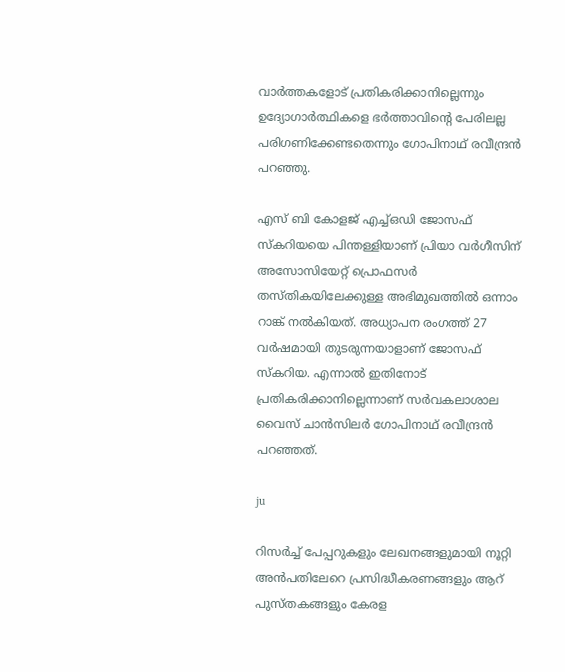വാര്‍ത്തകളോട് പ്രതികരിക്കാനില്ലെന്നും ഉദ്യോഗാര്‍ത്ഥികളെ ഭര്‍ത്താവിന്റെ പേരിലല്ല പരിഗണിക്കേണ്ടതെന്നും ഗോപിനാഥ് രവീന്ദ്രന്‍ പറഞ്ഞു.

എസ് ബി കോളജ് എച്ച്ഒഡി ജോസഫ് സ്‌കറിയയെ പിന്തള്ളിയാണ് പ്രിയാ വര്‍ഗീസിന് അസോസിയേറ്റ് പ്രൊഫസര്‍ തസ്തികയിലേക്കുള്ള അഭിമുഖത്തില്‍ ഒന്നാം റാങ്ക് നല്‍കിയത്. അധ്യാപന രംഗത്ത് 27 വര്‍ഷമായി തുടരുന്നയാളാണ് ജോസഫ് സ്‌കറിയ. എന്നാല്‍ ഇതിനോട് പ്രതികരിക്കാനില്ലെന്നാണ് സര്‍വകലാശാല വൈസ് ചാന്‍സിലര്‍ ഗോപിനാഥ് രവീന്ദ്രന്‍ പറഞ്ഞത്.

ju

റിസര്‍ച്ച് പേപ്പറുകളും ലേഖനങ്ങളുമായി നൂറ്റി അന്‍പതിലേറെ പ്രസിദ്ധീകരണങ്ങളും ആറ് പുസ്തകങ്ങളും കേരള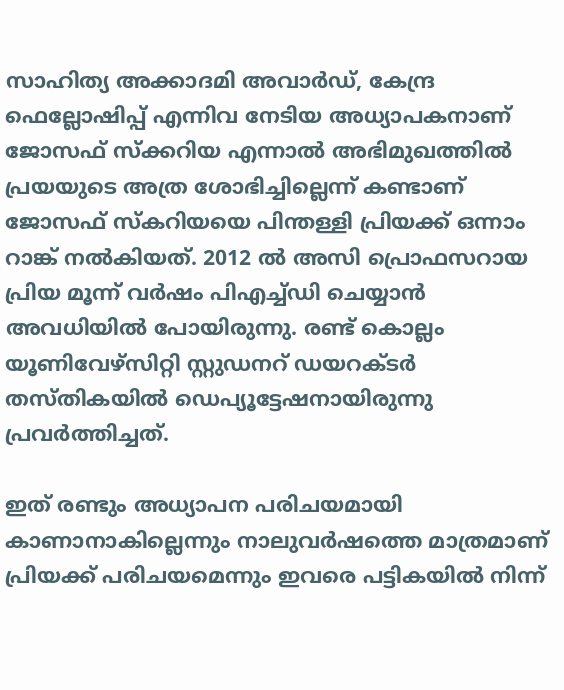സാഹിത്യ അക്കാദമി അവാര്‍ഡ്, കേന്ദ്ര ഫെല്ലോഷിപ്പ് എന്നിവ നേടിയ അധ്യാപകനാണ് ജോസഫ് സ്‌ക്കറിയ എന്നാല്‍ അഭിമുഖത്തില്‍ പ്രയയുടെ അത്ര ശോഭിച്ചില്ലെന്ന് കണ്ടാണ് ജോസഫ് സ്‌കറിയയെ പിന്തള്ളി പ്രിയക്ക് ഒന്നാം റാങ്ക് നല്‍കിയത്. 2012 ല്‍ അസി പ്രൊഫസറായ പ്രിയ മൂന്ന് വര്‍ഷം പിഎച്ച്ഡി ചെയ്യാന്‍ അവധിയില്‍ പോയിരുന്നു. രണ്ട് കൊല്ലം യൂണിവേഴ്‌സിറ്റി സ്റ്റുഡനറ് ഡയറക്ടര്‍ തസ്തികയില്‍ ഡെപ്യൂട്ടേഷനായിരുന്നു പ്രവര്‍ത്തിച്ചത്.

ഇത് രണ്ടും അധ്യാപന പരിചയമായി കാണാനാകില്ലെന്നും നാലുവര്‍ഷത്തെ മാത്രമാണ് പ്രിയക്ക് പരിചയമെന്നും ഇവരെ പട്ടികയില്‍ നിന്ന്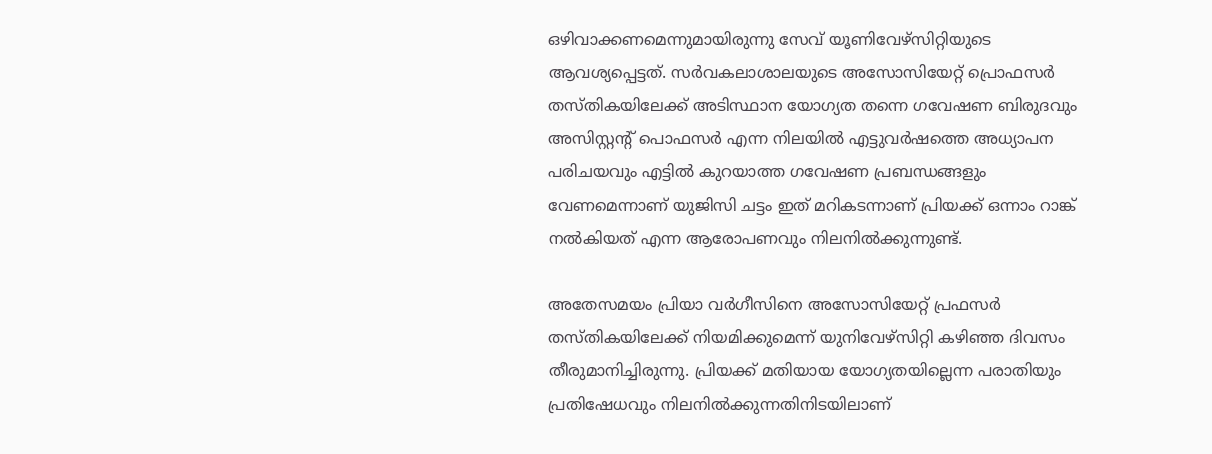ഒഴിവാക്കണമെന്നുമായിരുന്നു സേവ് യൂണിവേഴ്‌സിറ്റിയുടെ ആവശ്യപ്പെട്ടത്. സര്‍വകലാശാലയുടെ അസോസിയേറ്റ് പ്രൊഫസര്‍ തസ്തികയിലേക്ക് അടിസ്ഥാന യോഗ്യത തന്നെ ഗവേഷണ ബിരുദവും അസിസ്റ്റന്റ് പൊഫസര്‍ എന്ന നിലയില്‍ എട്ടുവര്‍ഷത്തെ അധ്യാപന പരിചയവും എട്ടില്‍ കുറയാത്ത ഗവേഷണ പ്രബന്ധങ്ങളും വേണമെന്നാണ് യുജിസി ചട്ടം ഇത് മറികടന്നാണ് പ്രിയക്ക് ഒന്നാം റാങ്ക് നല്‍കിയത് എന്ന ആരോപണവും നിലനില്‍ക്കുന്നുണ്ട്.

അതേസമയം പ്രിയാ വര്‍ഗീസിനെ അസോസിയേറ്റ് പ്രഫസര്‍ തസ്തികയിലേക്ക് നിയമിക്കുമെന്ന് യുനിവേഴ്‌സിറ്റി കഴിഞ്ഞ ദിവസം തീരുമാനിച്ചിരുന്നു. പ്രിയക്ക് മതിയായ യോഗ്യതയില്ലെന്ന പരാതിയും പ്രതിഷേധവും നിലനില്‍ക്കുന്നതിനിടയിലാണ്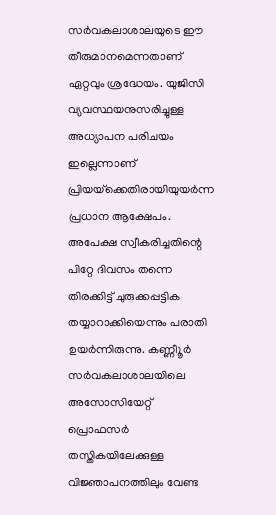സര്‍വകലാശാലയുടെ ഈ തീരുമാനമെന്നതാണ് ഏറ്റവും ശ്രദ്ധേയം. യുജിസി വ്യവസ്ഥയനുസരിച്ചുള്ള അധ്യാപന പരിചയം ഇല്ലെന്നാണ് പ്രിയയ്‌ക്കെതിരായിയുയര്‍ന്ന പ്രധാന ആക്ഷേപം. അപേക്ഷ സ്വീകരിച്ചതിന്റെ പിറ്റേ ദിവസം തന്നെ തിരക്കിട്ട് ചുരുക്കപ്പട്ടിക തയ്യാറാക്കിയെന്നും പരാതി ഉയര്‍ന്നിരുന്നു. കണ്ണീൂര്‍ സര്‍വകലാശാലയിലെ അസോസിയേറ്റ് പ്രൊഫസര്‍ തസ്തികയിലേക്കുള്ള വിജ്ഞാപനത്തിലും വേണ്ട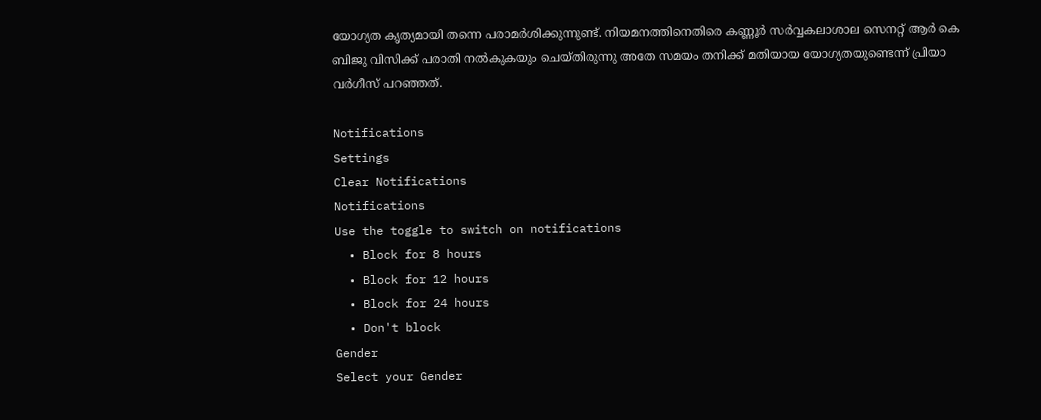യോഗ്യത കൃത്യമായി തന്നെ പരാമര്‍ശിക്കുന്നുണ്ട്. നിയമനത്തിനെതിരെ കണ്ണൂര്‍ സര്‍വ്വകലാശാല സെനറ്റ് ആര്‍ കെ ബിജു വിസിക്ക് പരാതി നല്‍കുകയും ചെയ്തിരുന്നു അതേ സമയം തനിക്ക് മതിയായ യോഗ്യതയുണ്ടെന്ന് പ്രിയാ വര്‍ഗീസ് പറഞ്ഞത്.

Notifications
Settings
Clear Notifications
Notifications
Use the toggle to switch on notifications
  • Block for 8 hours
  • Block for 12 hours
  • Block for 24 hours
  • Don't block
Gender
Select your Gender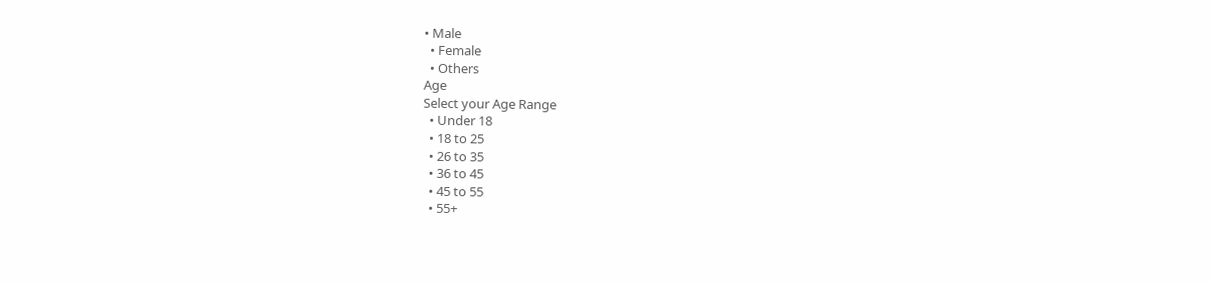• Male
  • Female
  • Others
Age
Select your Age Range
  • Under 18
  • 18 to 25
  • 26 to 35
  • 36 to 45
  • 45 to 55
  • 55+